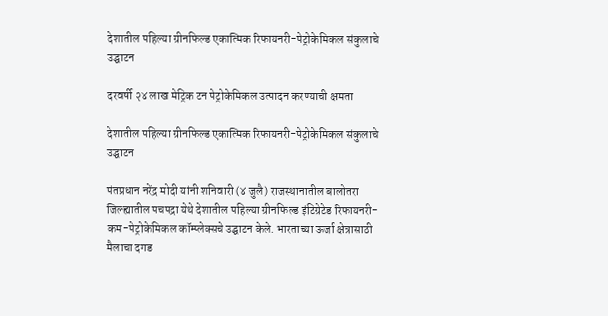देशातील पहिल्या ग्रीनफिल्ड एकात्मिक रिफायनरी-पेट्रोकेमिकल संकुलाचे उद्घाटन

दरवर्षी २४ लाख मेट्रिक टन पेट्रोकेमिकल उत्पादन करण्याची क्षमता

देशातील पहिल्या ग्रीनफिल्ड एकात्मिक रिफायनरी-पेट्रोकेमिकल संकुलाचे उद्घाटन

पंतप्रधान नरेंद्र मोदी यांनी शनिवारी (४ जुलै) राजस्थानातील बालोतरा जिल्ह्यातील पचपद्रा येथे देशातील पहिल्या ग्रीनफिल्ड इंटिग्रेटेड रिफायनरी-कम-पेट्रोकेमिकल कॉम्प्लेक्सचे उद्घाटन केले. भारताच्या ऊर्जा क्षेत्रासाठी मैलाचा दगड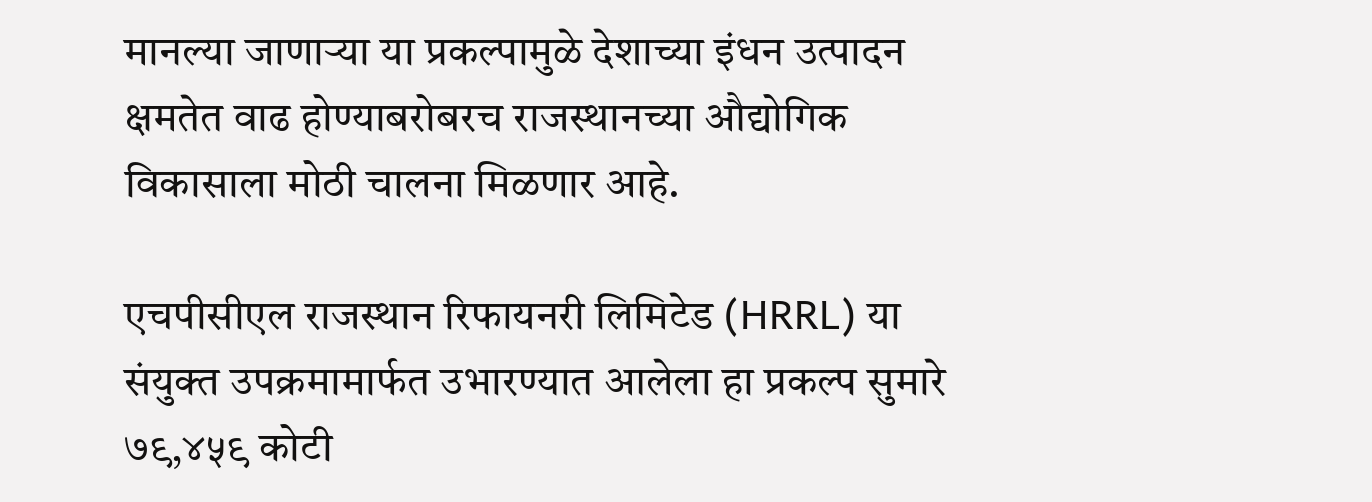मानल्या जाणाऱ्या या प्रकल्पामुळे देशाच्या इंधन उत्पादन क्षमतेत वाढ होण्याबरोबरच राजस्थानच्या औद्योगिक विकासाला मोठी चालना मिळणार आहे.

एचपीसीएल राजस्थान रिफायनरी लिमिटेड (HRRL) या संयुक्त उपक्रमामार्फत उभारण्यात आलेला हा प्रकल्प सुमारे ७९,४५९ कोटी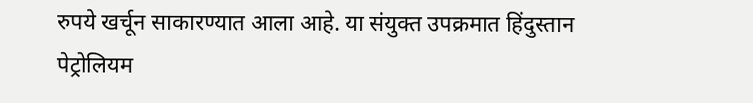रुपये खर्चून साकारण्यात आला आहे. या संयुक्त उपक्रमात हिंदुस्तान पेट्रोलियम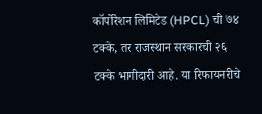कॉर्पोरेशन लिमिटेड (HPCL) ची ७४ टक्के, तर राजस्थान सरकारची २६ टक्के भागीदारी आहे. या रिफायनरीचे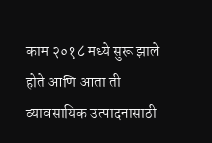काम २०१८ मध्ये सुरू झाले होते आणि आता ती व्यावसायिक उत्पादनासाठी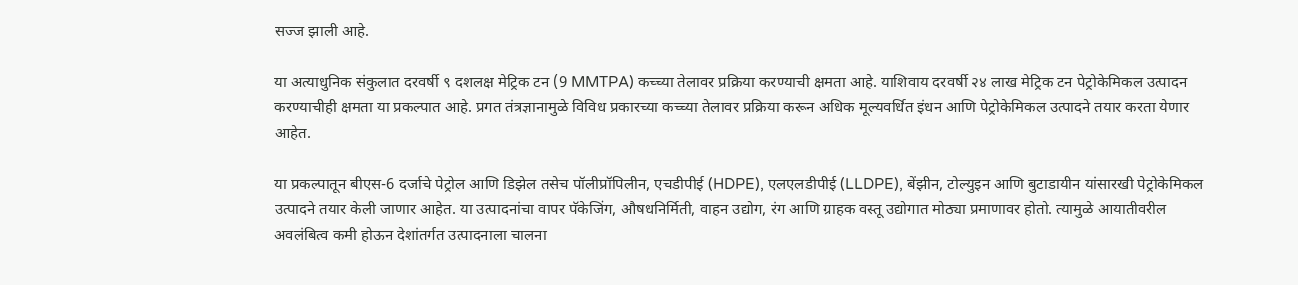सज्ज झाली आहे.

या अत्याधुनिक संकुलात दरवर्षी ९ दशलक्ष मेट्रिक टन (9 MMTPA) कच्च्या तेलावर प्रक्रिया करण्याची क्षमता आहे. याशिवाय दरवर्षी २४ लाख मेट्रिक टन पेट्रोकेमिकल उत्पादन करण्याचीही क्षमता या प्रकल्पात आहे. प्रगत तंत्रज्ञानामुळे विविध प्रकारच्या कच्च्या तेलावर प्रक्रिया करून अधिक मूल्यवर्धित इंधन आणि पेट्रोकेमिकल उत्पादने तयार करता येणार आहेत.

या प्रकल्पातून बीएस-6 दर्जाचे पेट्रोल आणि डिझेल तसेच पॉलीप्रॉपिलीन, एचडीपीई (HDPE), एलएलडीपीई (LLDPE), बेंझीन, टोल्युइन आणि बुटाडायीन यांसारखी पेट्रोकेमिकल उत्पादने तयार केली जाणार आहेत. या उत्पादनांचा वापर पॅकेजिंग, औषधनिर्मिती, वाहन उद्योग, रंग आणि ग्राहक वस्तू उद्योगात मोठ्या प्रमाणावर होतो. त्यामुळे आयातीवरील अवलंबित्व कमी होऊन देशांतर्गत उत्पादनाला चालना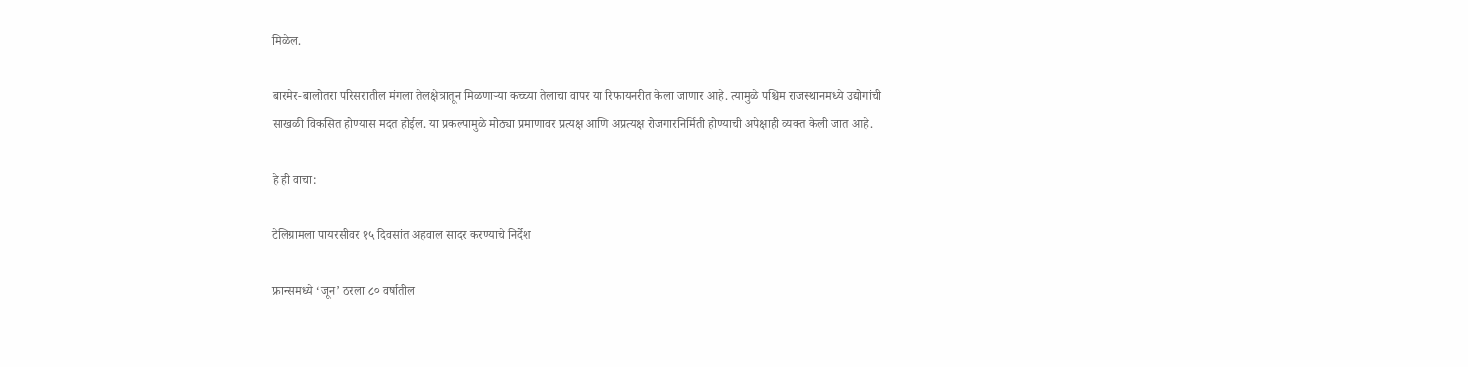मिळेल.

बारमेर-बालोतरा परिसरातील मंगला तेलक्षेत्रातून मिळणाऱ्या कच्च्या तेलाचा वापर या रिफायनरीत केला जाणार आहे. त्यामुळे पश्चिम राजस्थानमध्ये उद्योगांची साखळी विकसित होण्यास मदत होईल. या प्रकल्पामुळे मोठ्या प्रमाणावर प्रत्यक्ष आणि अप्रत्यक्ष रोजगारनिर्मिती होण्याची अपेक्षाही व्यक्त केली जात आहे.

हे ही वाचा:

टेलिग्रामला पायरसीवर १५ दिवसांत अहवाल सादर करण्याचे निर्देश

फ्रान्समध्ये ‘जून’ ठरला ८० वर्षातील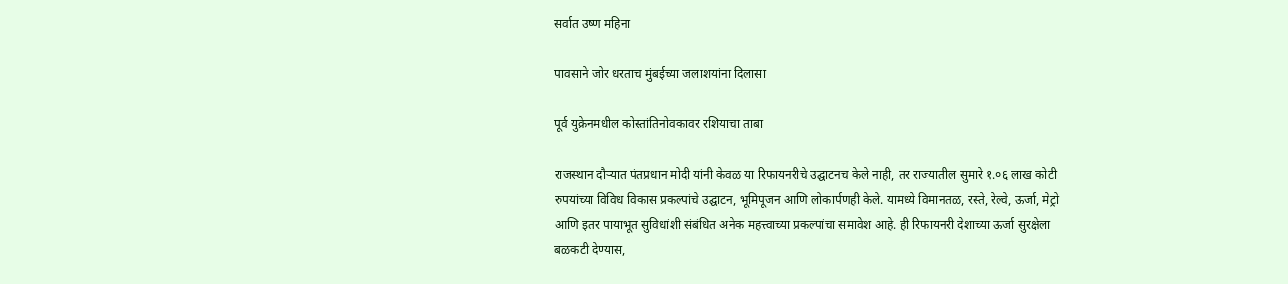सर्वात उष्ण महिना

पावसाने जोर धरताच मुंबईच्या जलाशयांना दिलासा

पूर्व युक्रेनमधील कोस्तांतिनोवकावर रशियाचा ताबा

राजस्थान दौऱ्यात पंतप्रधान मोदी यांनी केवळ या रिफायनरीचे उद्घाटनच केले नाही, तर राज्यातील सुमारे १.०६ लाख कोटी रुपयांच्या विविध विकास प्रकल्पांचे उद्घाटन, भूमिपूजन आणि लोकार्पणही केले. यामध्ये विमानतळ, रस्ते, रेल्वे, ऊर्जा, मेट्रो आणि इतर पायाभूत सुविधांशी संबंधित अनेक महत्त्वाच्या प्रकल्पांचा समावेश आहे. ही रिफायनरी देशाच्या ऊर्जा सुरक्षेला बळकटी देण्यास,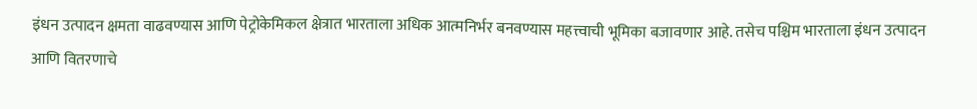इंधन उत्पादन क्षमता वाढवण्यास आणि पेट्रोकेमिकल क्षेत्रात भारताला अधिक आत्मनिर्भर बनवण्यास महत्त्वाची भूमिका बजावणार आहे. तसेच पश्चिम भारताला इंधन उत्पादन आणि वितरणाचे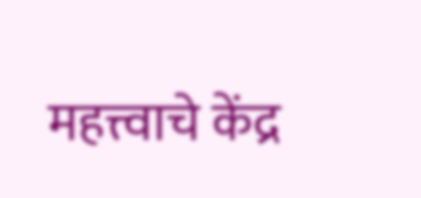महत्त्वाचे केंद्र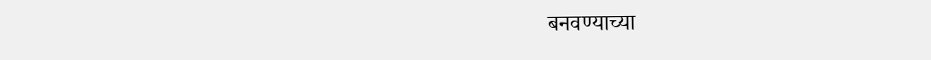बनवण्याच्या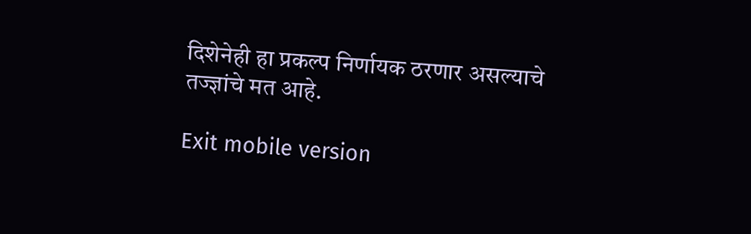दिशेनेही हा प्रकल्प निर्णायक ठरणार असल्याचे तज्ज्ञांचे मत आहे.

Exit mobile version